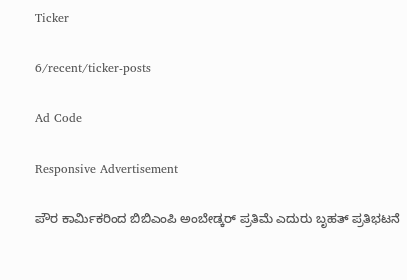Ticker

6/recent/ticker-posts

Ad Code

Responsive Advertisement

ಪೌರ ಕಾರ್ಮಿಕರಿಂದ ಬಿಬಿಎಂಪಿ ಅಂಬೇಡ್ಕರ್ ಪ್ರತಿಮೆ ಎದುರು ಬೃಹತ್ ಪ್ರತಿಭಟನೆ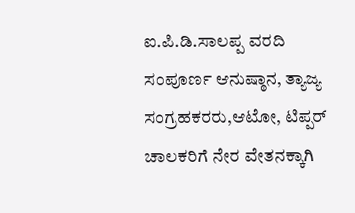ಐ.ಪಿ.ಡಿ.ಸಾಲಪ್ಪ ವರದಿ ಸಂಪೂರ್ಣ ಆನುಷ್ಠಾನ, ತ್ಯಾಜ್ಯ ಸಂಗ್ರಹಕರರು,ಆಟೋ, ಟಿಪ್ಪರ್ ಚಾಲಕರಿಗೆ ನೇರ ವೇತನಕ್ಕಾಗಿ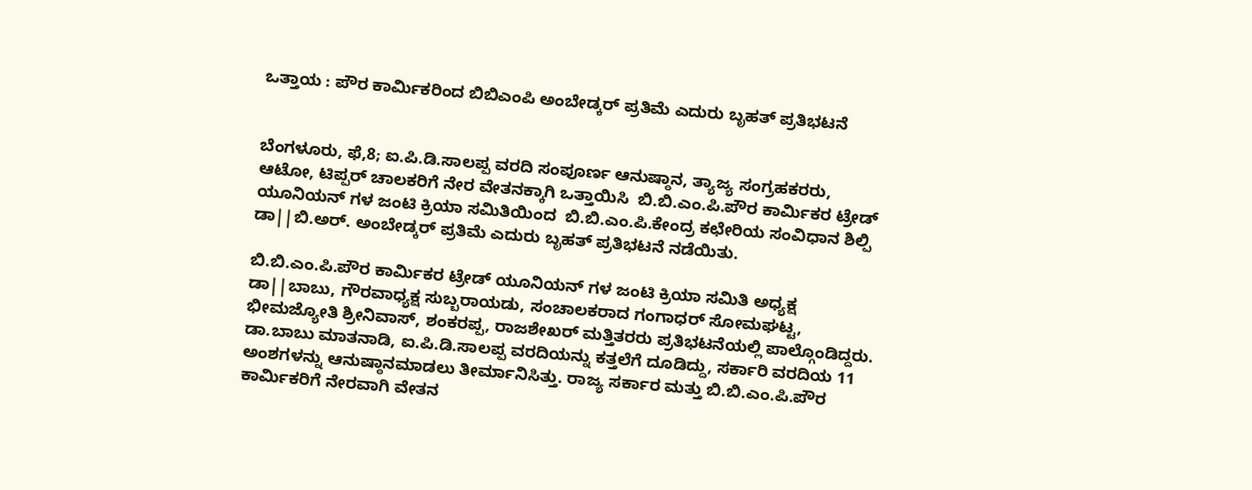ಒತ್ತಾಯ : ಪೌರ ಕಾರ್ಮಿಕರಿಂದ ಬಿಬಿಎಂಪಿ ಅಂಬೇಡ್ಕರ್ ಪ್ರತಿಮೆ ಎದುರು ಬೃಹತ್ ಪ್ರತಿಭಟನೆ


ಬೆಂಗಳೂರು, ಫೆ,8; ಐ.ಪಿ.ಡಿ.ಸಾಲಪ್ಪ ವರದಿ ಸಂಪೂರ್ಣ ಆನುಷ್ಠಾನ, ತ್ಯಾಜ್ಯ ಸಂಗ್ರಹಕರರು, ಆಟೋ, ಟಿಪ್ಪರ್ ಚಾಲಕರಿಗೆ ನೇರ ವೇತನಕ್ಕಾಗಿ ಒತ್ತಾಯಿಸಿ  ಬಿ.ಬಿ.ಎಂ.ಪಿ.ಪೌರ ಕಾರ್ಮಿಕರ ಟ್ರೇಡ್ ಯೂನಿಯನ್ ಗಳ ಜಂಟಿ ಕ್ರಿಯಾ ಸಮಿತಿಯಿಂದ  ಬಿ.ಬಿ.ಎಂ.ಪಿ.ಕೇಂದ್ರ ಕಛೇರಿಯ ಸಂವಿಧಾನ ಶಿಲ್ಪಿ ಡಾ||ಬಿ.ಅರ್. ಅಂಬೇಡ್ಕರ್ ಪ್ರತಿಮೆ ಎದುರು ಬೃಹತ್ ಪ್ರತಿಭಟನೆ ನಡೆಯಿತು.

ಬಿ.ಬಿ.ಎಂ.ಪಿ.ಪೌರ ಕಾರ್ಮಿಕರ ಟ್ರೇಡ್ ಯೂನಿಯನ್ ಗಳ ಜಂಟಿ ಕ್ರಿಯಾ ಸಮಿತಿ ಅಧ್ಯಕ್ಷ ಡಾ||ಬಾಬು, ಗೌರವಾಧ್ಯಕ್ಷ ಸುಬ್ಬರಾಯಡು, ಸಂಚಾಲಕರಾದ ಗಂಗಾಧರ್ ಸೋಮಘಟ್ಟ, ಭೀಮಜ್ಯೋತಿ ಶ್ರೀನಿವಾಸ್, ಶಂಕರಪ್ಪ, ರಾಜಶೇಖರ್ ಮತ್ತಿತರರು ಪ್ರತಿಭಟನೆಯಲ್ಲಿ ಪಾಲ್ಗೊಂಡಿದ್ದರು. ಡಾ.ಬಾಬು ಮಾತನಾಡಿ, ಐ.ಪಿ.ಡಿ.ಸಾಲಪ್ಪ ವರದಿಯನ್ನು ಕತ್ತಲೆಗೆ ದೂಡಿದ್ದು, ಸರ್ಕಾರಿ ವರದಿಯ 11 ಅಂಶಗಳನ್ನು ಆನುಷ್ಠಾನಮಾಡಲು ತೀರ್ಮಾನಿಸಿತ್ತು. ರಾಜ್ಯ ಸರ್ಕಾರ ಮತ್ತು ಬಿ.ಬಿ.ಎಂ.ಪಿ.ಪೌರ ಕಾರ್ಮಿಕರಿಗೆ ನೇರವಾಗಿ ವೇತನ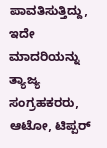ಪಾವತಿಸುತ್ತಿದ್ದು, ಇದೇ ಮಾದರಿಯನ್ನು ತ್ಯಾಜ್ಯ ಸಂಗ್ರಹಕರರು, ಆಟೋ, ಟಿಪ್ಪರ್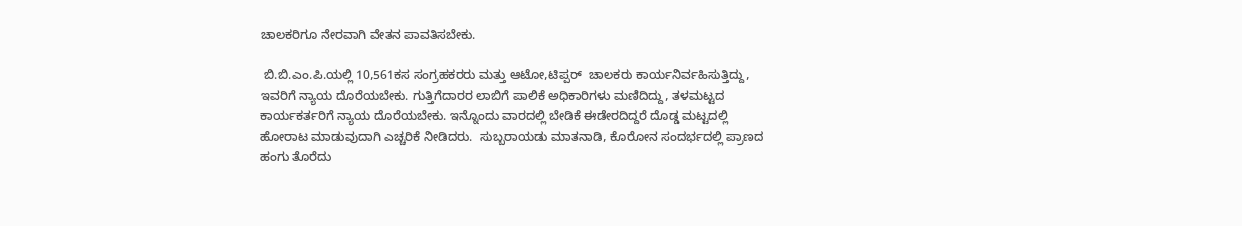ಚಾಲಕರಿಗೂ ನೇರವಾಗಿ ವೇತನ ಪಾವತಿಸಬೇಕು.

 ಬಿ.ಬಿ.ಎಂ.ಪಿ.ಯಲ್ಲಿ 10,561ಕಸ ಸಂಗ್ರಹಕರರು ಮತ್ತು ಆಟೋ,ಟಿಪ್ಪರ್  ಚಾಲಕರು ಕಾರ್ಯನಿರ್ವಹಿಸುತ್ತಿದ್ದು, ಇವರಿಗೆ ನ್ಯಾಯ ದೊರೆಯಬೇಕು. ಗುತ್ತಿಗೆದಾರರ ಲಾಬಿಗೆ ಪಾಲಿಕೆ ಅಧಿಕಾರಿಗಳು ಮಣಿದಿದ್ದು, ತಳಮಟ್ಟದ ಕಾರ್ಯಕರ್ತರಿಗೆ ನ್ಯಾಯ ದೊರೆಯಬೇಕು. ಇನ್ನೊಂದು ವಾರದಲ್ಲಿ ಬೇಡಿಕೆ ಈಡೇರದಿದ್ದರೆ ದೊಡ್ಡ ಮಟ್ಟದಲ್ಲಿ ಹೋರಾಟ ಮಾಡುವುದಾಗಿ ಎಚ್ಚರಿಕೆ ನೀಡಿದರು.  ಸುಬ್ಬರಾಯಡು ಮಾತನಾಡಿ, ಕೊರೋನ ಸಂದರ್ಭದಲ್ಲಿ ಪ್ರಾಣದ ಹಂಗು ತೊರೆದು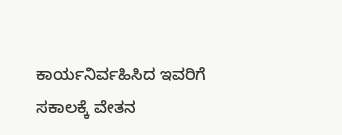ಕಾರ್ಯನಿರ್ವಹಿಸಿದ ಇವರಿಗೆ ಸಕಾಲಕ್ಕೆ ವೇತನ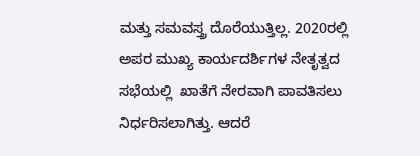ಮತ್ತು ಸಮವಸ್ತ್ರ ದೊರೆಯುತ್ತಿಲ್ಲ. 2020ರಲ್ಲಿ ಅಪರ ಮುಖ್ಯ ಕಾರ್ಯದರ್ಶಿಗಳ ನೇತೃತ್ವದ ಸಭೆಯಲ್ಲಿ  ಖಾತೆಗೆ ನೇರವಾಗಿ ಪಾವತಿಸಲು ನಿರ್ಧರಿಸಲಾಗಿತ್ತು. ಆದರೆ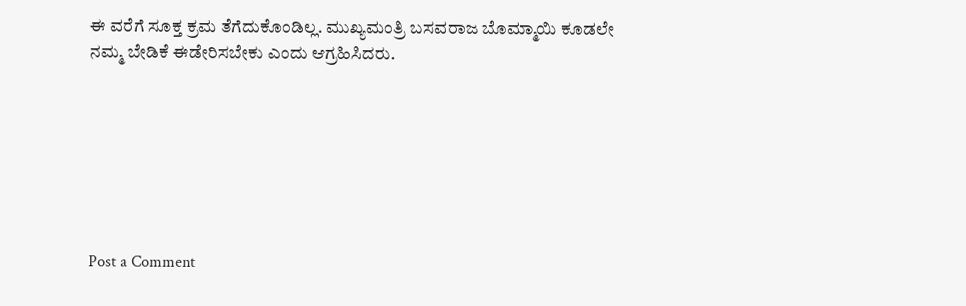ಈ ವರೆಗೆ ಸೂಕ್ತ ಕ್ರಮ ತೆಗೆದುಕೊಂಡಿಲ್ಲ. ಮುಖ್ಯಮಂತ್ರಿ ಬಸವರಾಜ ಬೊಮ್ಮಾಯಿ ಕೂಡಲೇ ನಮ್ಮ ಬೇಡಿಕೆ ಈಡೇರಿಸಬೇಕು ಎಂದು ಆಗ್ರಹಿಸಿದರು.







Post a Comment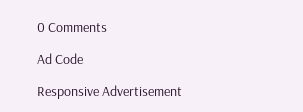0 Comments

Ad Code

Responsive Advertisement